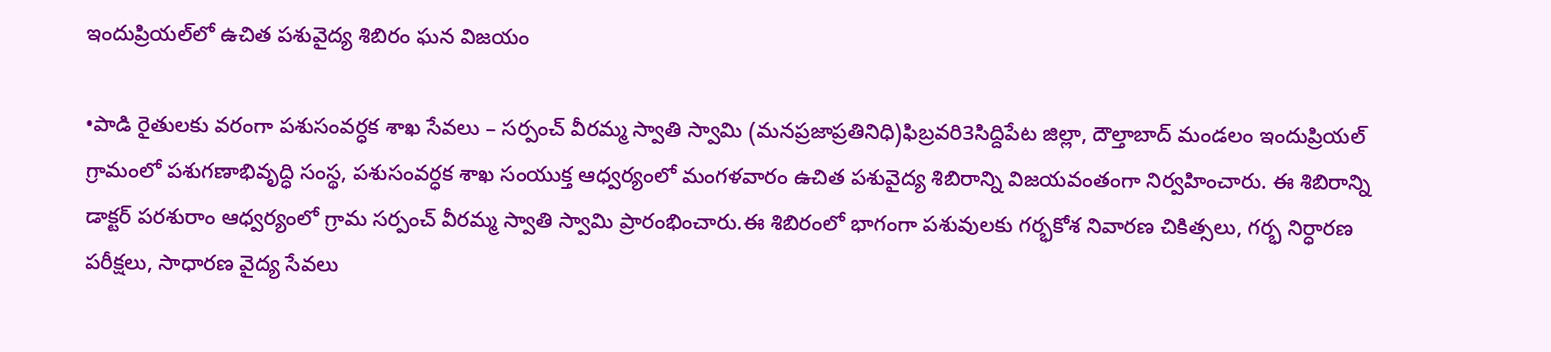ఇందుప్రియల్‌లో ఉచిత పశువైద్య శిబిరం ఘన విజయం

•పాడి రైతులకు వరంగా పశుసంవర్ధక శాఖ సేవలు – సర్పంచ్ వీరమ్మ స్వాతి స్వామి (మనప్రజాప్రతినిధి)ఫిబ్రవరి3సిద్దిపేట జిల్లా, దౌల్తాబాద్ మండలం ఇందుప్రియల్ గ్రామంలో పశుగణాభివృద్ధి సంస్థ, పశుసంవర్ధక శాఖ సంయుక్త ఆధ్వర్యంలో మంగళవారం ఉచిత పశువైద్య శిబిరాన్ని విజయవంతంగా నిర్వహించారు. ఈ శిబిరాన్ని డాక్టర్ పరశురాం ఆధ్వర్యంలో గ్రామ సర్పంచ్ వీరమ్మ స్వాతి స్వామి ప్రారంభించారు.ఈ శిబిరంలో భాగంగా పశువులకు గర్భకోశ నివారణ చికిత్సలు, గర్భ నిర్ధారణ పరీక్షలు, సాధారణ వైద్య సేవలు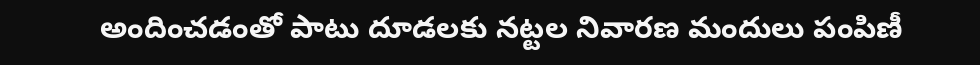అందించడంతో పాటు దూడలకు నట్టల నివారణ మందులు పంపిణీ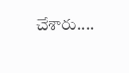చేశారు....